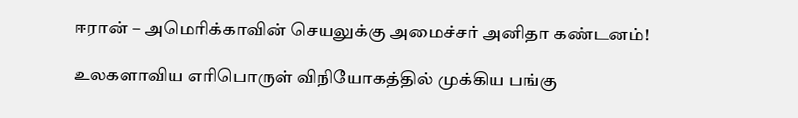ஈரான் – அமெரிக்காவின் செயலுக்கு அமைச்சர் அனிதா கண்டனம்!

உலகளாவிய எரிபொருள் விநியோகத்தில் முக்கிய பங்கு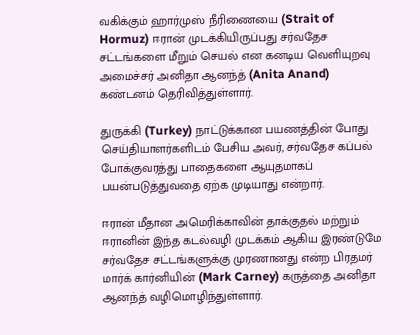வகிக்கும் ஹார்முஸ் நீரிணையை (Strait of Hormuz) ஈரான் முடக்கியிருப்பது சர்வதேச சட்டங்களை மீறும் செயல் என கனடிய வெளியுறவு அமைச்சர் அனிதா ஆனந்த் (Anita Anand) கண்டனம் தெரிவித்துள்ளார்.

துருக்கி (Turkey) நாட்டுக்கான பயணத்தின் போது செய்தியாளர்களிடம் பேசிய அவர், சர்வதேச கப்பல் போக்குவரத்து பாதைகளை ஆயுதமாகப் பயன்படுத்துவதை ஏற்க முடியாது என்றார்.

ஈரான் மீதான அமெரிக்காவின் தாக்குதல் மற்றும் ஈரானின் இந்த கடல்வழி முடக்கம் ஆகிய இரண்டுமே சர்வதேச சட்டங்களுக்கு முரணானது என்ற பிரதமர் மார்க் கார்னியின் (Mark Carney) கருத்தை அனிதா ஆனந்த் வழிமொழிந்துள்ளார்.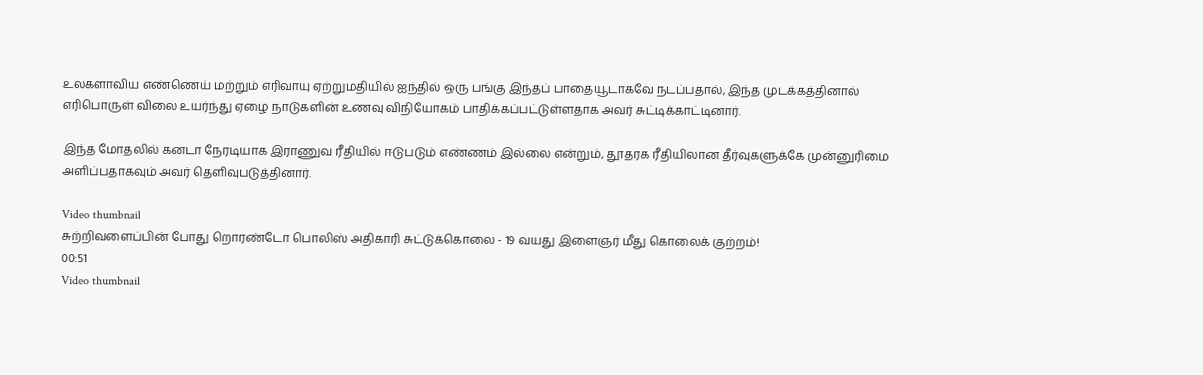உலகளாவிய எண்ணெய் மற்றும் எரிவாயு ஏற்றுமதியில் ஐந்தில் ஒரு பங்கு இந்தப் பாதையூடாகவே நடப்பதால், இந்த முடக்கத்தினால் எரிபொருள் விலை உயர்ந்து ஏழை நாடுகளின் உணவு விநியோகம் பாதிக்கப்பட்டுள்ளதாக அவர் சுட்டிக்காட்டினார்.

இந்த மோதலில் கனடா நேரடியாக இராணுவ ரீதியில் ஈடுபடும் எண்ணம் இல்லை என்றும், தூதரக ரீதியிலான தீர்வுகளுக்கே முன்னுரிமை அளிப்பதாகவும் அவர் தெளிவுபடுத்தினார்.

Video thumbnail
சுற்றிவளைப்பின் போது றொரண்டோ பொலிஸ் அதிகாரி சுட்டுக்கொலை - 19 வயது இளைஞர் மீது கொலைக் குற்றம்!
00:51
Video thumbnail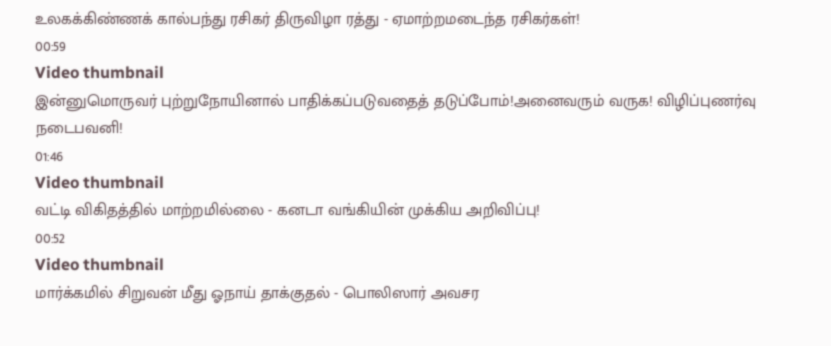உலகக்கிண்ணக் கால்பந்து ரசிகர் திருவிழா ரத்து - ஏமாற்றமடைந்த ரசிகர்கள்!
00:59
Video thumbnail
இன்னுமொருவர் புற்றுநோயினால் பாதிக்கப்படுவதைத் தடுப்போம்!அனைவரும் வருக! விழிப்புணர்வு நடைபவனி!
01:46
Video thumbnail
வட்டி விகிதத்தில் மாற்றமில்லை - கனடா வங்கியின் முக்கிய அறிவிப்பு!
00:52
Video thumbnail
மார்க்கமில் சிறுவன் மீது ஓநாய் தாக்குதல் - பொலிஸார் அவசர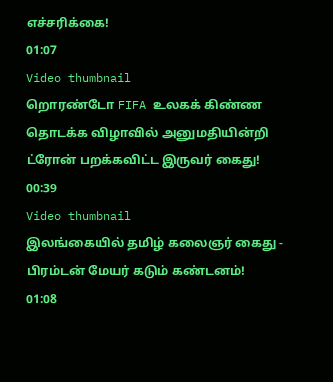எச்சரிக்கை!
01:07
Video thumbnail
றொரண்டோ FIFA உலகக் கிண்ண தொடக்க விழாவில் அனுமதியின்றி ட்ரோன் பறக்கவிட்ட இருவர் கைது!
00:39
Video thumbnail
இலங்கையில் தமிழ் கலைஞர் கைது - பிரம்டன் மேயர் கடும் கண்டனம்!
01:08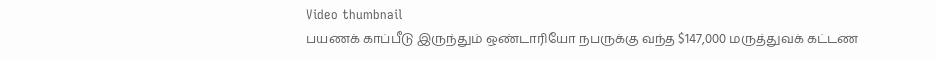Video thumbnail
பயணக் காப்பீடு இருந்தும் ஒண்டாரியோ நபருக்கு வந்த $147,000 மருத்துவக் கட்டண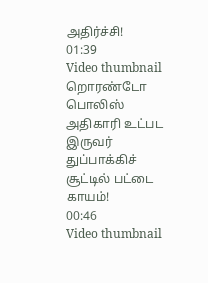அதிர்ச்சி!
01:39
Video thumbnail
றொரண்டோ பொலிஸ் அதிகாரி உட்பட இருவர் துப்பாக்கிச் சூட்டில் பட்டை காயம்!
00:46
Video thumbnail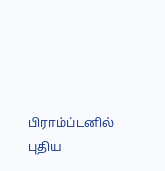பிராம்ப்டனில் புதிய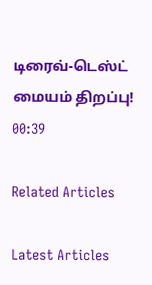டிரைவ்-டெஸ்ட் மையம் திறப்பு!
00:39

Related Articles

Latest Articles